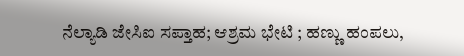ನೆಲ್ಯಾಡಿ ಜೇಸಿಐ ಸಪ್ತಾಹ; ಆಶ್ರಮ ಭೇಟಿ ; ಹಣ್ಣು ಹಂಪಲು,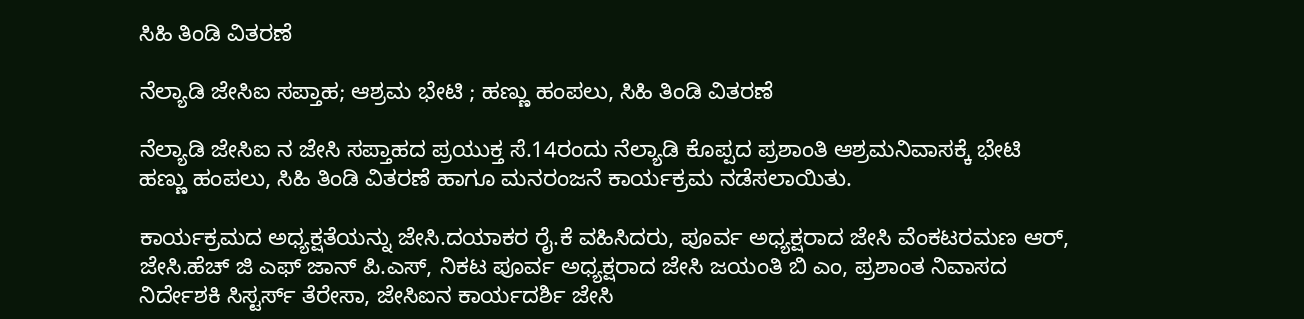ಸಿಹಿ ತಿಂಡಿ ವಿತರಣೆ

ನೆಲ್ಯಾಡಿ ಜೇಸಿಐ ಸಪ್ತಾಹ; ಆಶ್ರಮ ಭೇಟಿ ; ಹಣ್ಣು ಹಂಪಲು, ಸಿಹಿ ತಿಂಡಿ ವಿತರಣೆ

ನೆಲ್ಯಾಡಿ ಜೇಸಿಐ ನ ಜೇಸಿ ಸಪ್ತಾಹದ ಪ್ರಯುಕ್ತ ಸೆ.14ರಂದು ನೆಲ್ಯಾಡಿ ಕೊಪ್ಪದ ಪ್ರಶಾಂತಿ ಆಶ್ರಮನಿವಾಸಕ್ಕೆ ಭೇಟಿ ಹಣ್ಣು ಹಂಪಲು, ಸಿಹಿ ತಿಂಡಿ ವಿತರಣೆ ಹಾಗೂ ಮನರಂಜನೆ ಕಾರ್ಯಕ್ರಮ ನಡೆಸಲಾಯಿತು.

ಕಾರ್ಯಕ್ರಮದ ಅಧ್ಯಕ್ಷತೆಯನ್ನು ಜೇಸಿ.ದಯಾಕರ ರೈ.ಕೆ ವಹಿಸಿದರು, ಪೂರ್ವ ಅಧ್ಯಕ್ಷರಾದ ಜೇಸಿ ವೆಂಕಟರಮಣ ಆರ್, ಜೇಸಿ.ಹೆಚ್ ಜಿ ಎಫ್ ಜಾನ್ ಪಿ.ಎಸ್, ನಿಕಟ ಪೂರ್ವ ಅಧ್ಯಕ್ಷರಾದ ಜೇಸಿ ಜಯಂತಿ ಬಿ ಎಂ, ಪ್ರಶಾಂತ ನಿವಾಸದ ನಿರ್ದೇಶಕಿ ಸಿಸ್ಟರ್ಸ್ ತೆರೇಸಾ, ಜೇಸಿಐನ ಕಾರ್ಯದರ್ಶಿ ಜೇಸಿ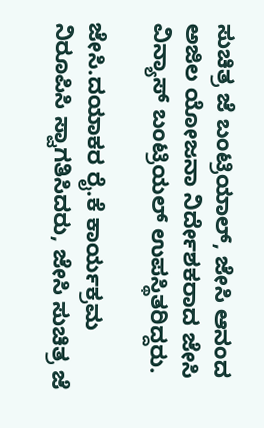ಸುಚಿತ್ರ ಜೆ ಬಂಟ್ರಿಯಾಲ್, ಜೇಸಿ ಆನಂದ ಅಜಿಲ ಯೋಜನಾ ನಿರ್ದೇಶಕರಾದ ಜೇಸಿ ವಿನ್ಯಾಸ್ ಬಂಟ್ರಿಯಲ್ ಉಪಸ್ಥಿತರಿದ್ದರು.

ಜೇಸಿ.ದಯಾಕರ ರೈ.ಕೆ ಕಾರ್ಯಕ್ರಮ ನಿರೂಪಿಸಿ ಸ್ವಾಗತಿಸಿದರು, ಜೇಸಿ ಸುಚಿತ್ರ ಜೆ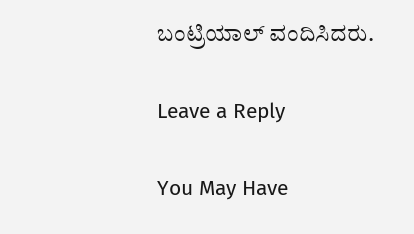ಬಂಟ್ರಿಯಾಲ್ ವಂದಿಸಿದರು.

Leave a Reply

You May Have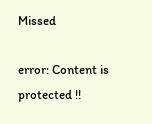Missed

error: Content is protected !!